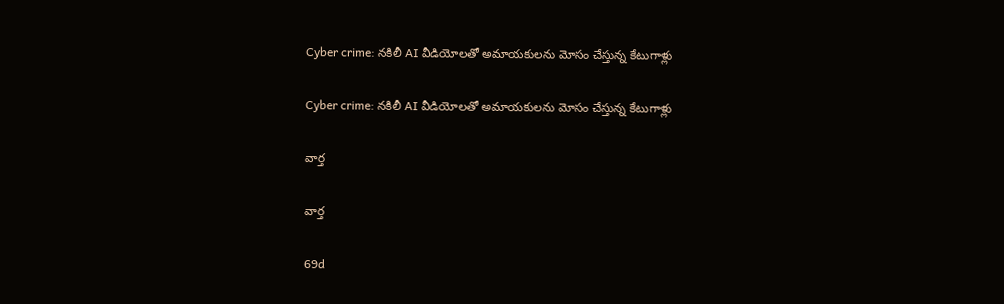Cyber crime: నకిలీ AI వీడియోలతో అమాయకులను మోసం చేస్తున్న కేటుగాళ్లు

Cyber crime: నకిలీ AI వీడియోలతో అమాయకులను మోసం చేస్తున్న కేటుగాళ్లు

వార్త

వార్త

69d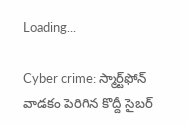Loading...

Cyber crime: స్మార్ట్‌ఫోన్ వాడకం పెరిగిన కొద్దీ సైబర్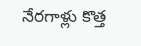నేరగాళ్లు కొత్త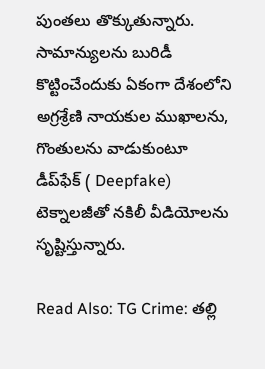పుంతలు తొక్కుతున్నారు. సామాన్యులను బురిడీ కొట్టించేందుకు ఏకంగా దేశంలోని అగ్రశ్రేణి నాయకుల ముఖాలను, గొంతులను వాడుకుంటూ డీప్‌ఫేక్ ( Deepfake) టెక్నాలజీతో నకిలీ వీడియోలను సృష్టిస్తున్నారు.

Read Also: TG Crime: తల్లి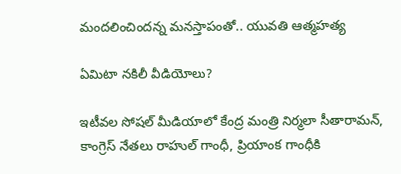మందలించిందన్న మనస్తాపంతో.. యువతి ఆత్మహత్య

ఏమిటా నకిలీ వీడియోలు?

ఇటీవల సోషల్ మీడియాలో కేంద్ర మంత్రి నిర్మలా సీతారామన్, కాంగ్రెస్ నేతలు రాహుల్ గాంధీ, ప్రియాంక గాంధీకి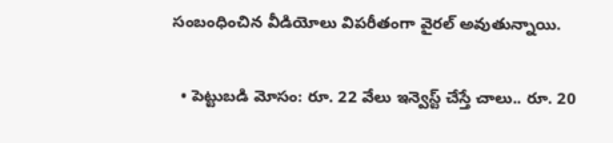సంబంధించిన వీడియోలు విపరీతంగా వైరల్ అవుతున్నాయి.

  • పెట్టుబడి మోసం: రూ. 22 వేలు ఇన్వెస్ట్ చేస్తే చాలు.. రూ. 20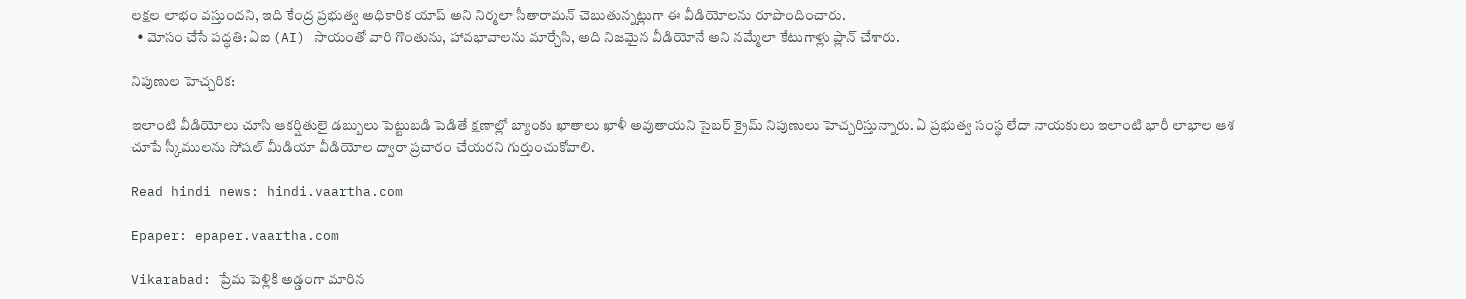లక్షల లాభం వస్తుందని, ఇది కేంద్ర ప్రభుత్వ అధికారిక యాప్ అని నిర్మలా సీతారామన్ చెబుతున్నట్లుగా ఈ వీడియోలను రూపొందించారు.
  • మోసం చేసే పద్ధతి: ఏఐ (AI) సాయంతో వారి గొంతును, హావభావాలను మార్చేసి, అది నిజమైన వీడియోనే అని నమ్మేలా కేటుగాళ్లు ప్లాన్ చేశారు.

నిపుణుల హెచ్చరిక:

ఇలాంటి వీడియోలు చూసి ఆకర్షితులై డబ్బులు పెట్టుబడి పెడితే క్షణాల్లో బ్యాంకు ఖాతాలు ఖాళీ అవుతాయని సైబర్ క్రైమ్ నిపుణులు హెచ్చరిస్తున్నారు. ఏ ప్రభుత్వ సంస్థ లేదా నాయకులు ఇలాంటి భారీ లాభాల ఆశ చూపే స్కీములను సోషల్ మీడియా వీడియోల ద్వారా ప్రచారం చేయరని గుర్తుంచుకోవాలి.

Read hindi news: hindi.vaartha.com

Epaper: epaper.vaartha.com

Vikarabad: ప్రేమ పెళ్లికి అడ్డంగా మారిన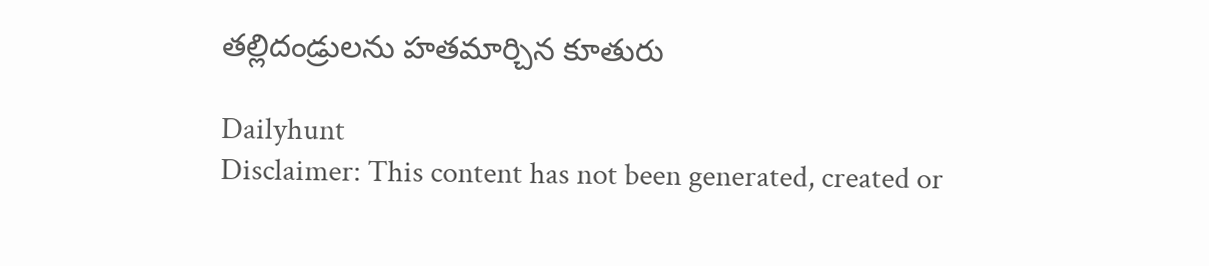తల్లిదండ్రులను హతమార్చిన కూతురు

Dailyhunt
Disclaimer: This content has not been generated, created or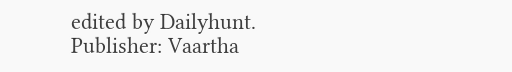edited by Dailyhunt. Publisher: Vaartha